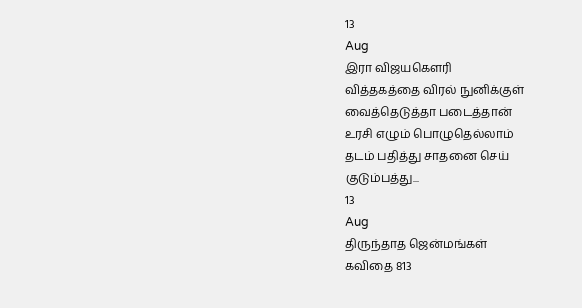13
Aug
இரா விஜயகௌரி
வித்தகத்தை விரல் நுனிக்குள்
வைத்தெடுத்தா படைத்தான்
உரசி எழும் பொழுதெல்லாம்
தடம் பதித்து சாதனை செய்
குடும்பத்து...
13
Aug
திருந்தாத ஜென்மங்கள்
கவிதை 813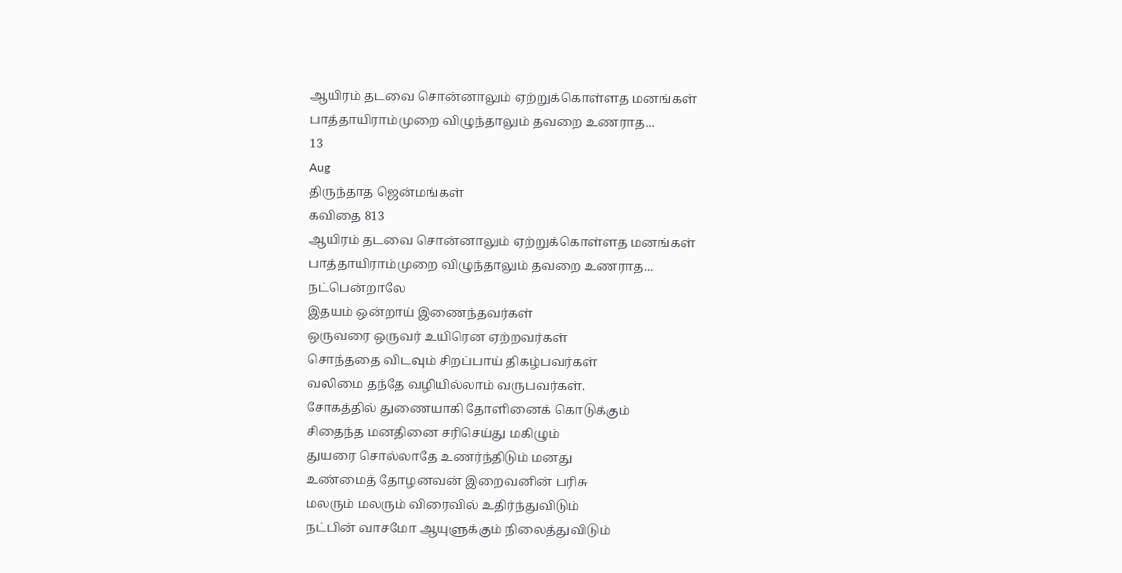ஆயிரம் தடவை சொன்னாலும் ஏற்றுக்கொள்ளத மனங்கள்
பாத்தாயிராம்முறை விழுந்தாலும் தவறை உணராத...
13
Aug
திருந்தாத ஜென்மங்கள்
கவிதை 813
ஆயிரம் தடவை சொன்னாலும் ஏற்றுக்கொள்ளத மனங்கள்
பாத்தாயிராம்முறை விழுந்தாலும் தவறை உணராத...
நட்பென்றாலே
இதயம் ஒன்றாய் இணைந்தவர்கள்
ஒருவரை ஒருவர் உயிரென ஏற்றவர்கள்
சொந்ததை விடவும் சிறப்பாய் திகழ்பவர்கள்
வலிமை தந்தே வழியில்லாம் வருபவர்கள்.
சோகத்தில் துணையாகி தோளினைக் கொடுக்கும்
சிதைந்த மனதினை சரிசெய்து மகிழும்
துயரை சொல்லாதே உணர்ந்திடும் மனது
உண்மைத் தோழனவன் இறைவனின் பரிசு
மலரும் மலரும் விரைவில் உதிர்ந்துவிடும்
நட்பின் வாசமோ ஆயுளுக்கும் நிலைத்துவிடும்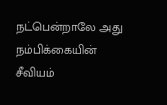நட்பென்றாலே அது நம்பிக்கையின் சீவியம்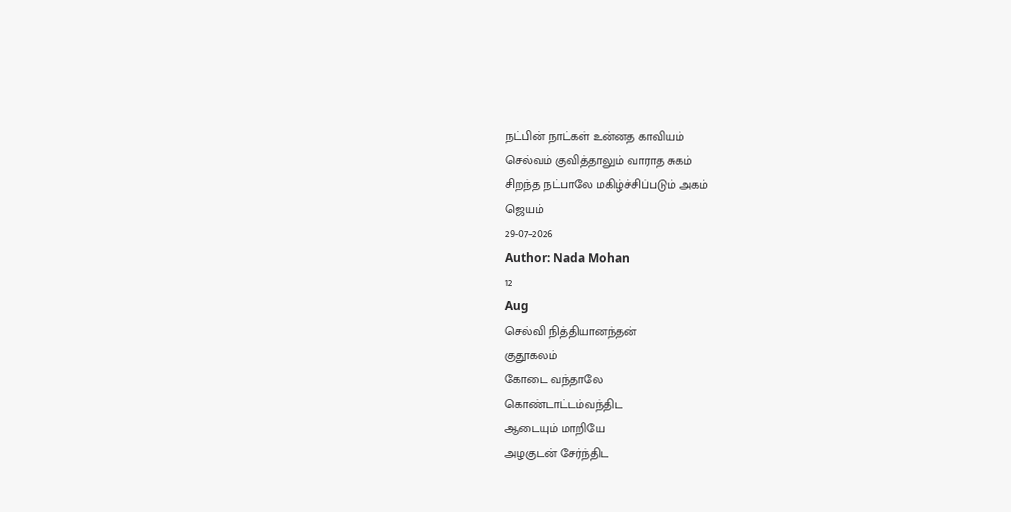நட்பின் நாட்கள் உன்னத காவியம்
செல்வம் குவித்தாலும் வாராத சுகம்
சிறந்த நட்பாலே மகிழ்ச்சிப்படும் அகம்
ஜெயம்
29-07–2026
Author: Nada Mohan
12
Aug
செல்வி நித்தியானந்தன்
குதூகலம்
கோடை வந்தாலே
கொண்டாட்டம்வந்திட
ஆடையும் மாறியே
அழகுடன் சேர்ந்திட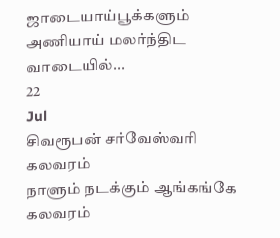ஜாடையாய்பூக்களும்
அணியாய் மலர்ந்திட
வாடையில்...
22
Jul
சிவரூபன் சர்வேஸ்வரி
கலவரம்
நாளும் நடக்கும் ஆங்கங்கே கலவரம்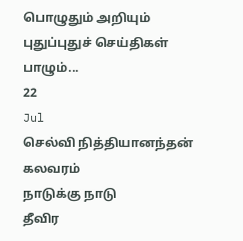பொழுதும் அறியும் புதுப்புதுச் செய்திகள்
பாழும்...
22
Jul
செல்வி நித்தியானந்தன்
கலவரம்
நாடுக்கு நாடு
தீவிர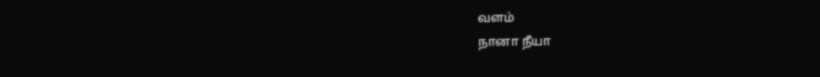வளம்
நானா நீயா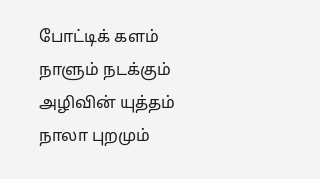போட்டிக் களம்
நாளும் நடக்கும்
அழிவின் யுத்தம்
நாலா புறமும்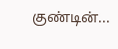குண்டின்...